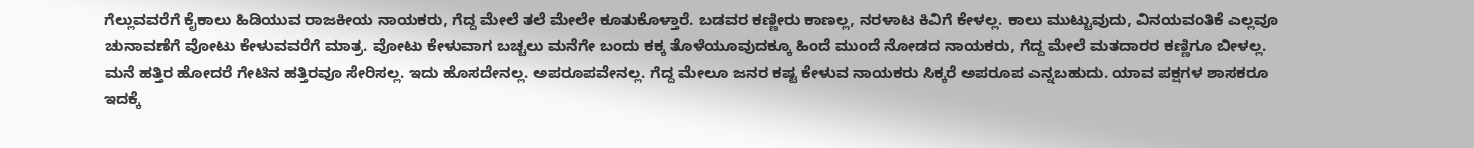ಗೆಲ್ಲುವವರೆಗೆ ಕೈಕಾಲು ಹಿಡಿಯುವ ರಾಜಕೀಯ ನಾಯಕರು, ಗೆದ್ದ ಮೇಲೆ ತಲೆ ಮೇಲೇ ಕೂತುಕೊಳ್ತಾರೆ. ಬಡವರ ಕಣ್ಣೀರು ಕಾಣಲ್ಲ, ನರಳಾಟ ಕಿವಿಗೆ ಕೇಳಲ್ಲ. ಕಾಲು ಮುಟ್ಟುವುದು, ವಿನಯವಂತಿಕೆ ಎಲ್ಲವೂ ಚುನಾವಣೆಗೆ ವೋಟು ಕೇಳುವವರೆಗೆ ಮಾತ್ರ. ವೋಟು ಕೇಳುವಾಗ ಬಚ್ಚಲು ಮನೆಗೇ ಬಂದು ಕಕ್ಕ ತೊಳೆಯೂವುದಕ್ಕೂ ಹಿಂದೆ ಮುಂದೆ ನೋಡದ ನಾಯಕರು, ಗೆದ್ದ ಮೇಲೆ ಮತದಾರರ ಕಣ್ಣಿಗೂ ಬೀಳಲ್ಲ. ಮನೆ ಹತ್ತಿರ ಹೋದರೆ ಗೇಟಿನ ಹತ್ತಿರವೂ ಸೇರಿಸಲ್ಲ. ಇದು ಹೊಸದೇನಲ್ಲ. ಅಪರೂಪವೇನಲ್ಲ. ಗೆದ್ದ ಮೇಲೂ ಜನರ ಕಷ್ಟ ಕೇಳುವ ನಾಯಕರು ಸಿಕ್ಕರೆ ಅಪರೂಪ ಎನ್ನಬಹುದು. ಯಾವ ಪಕ್ಷಗಳ ಶಾಸಕರೂ ಇದಕ್ಕೆ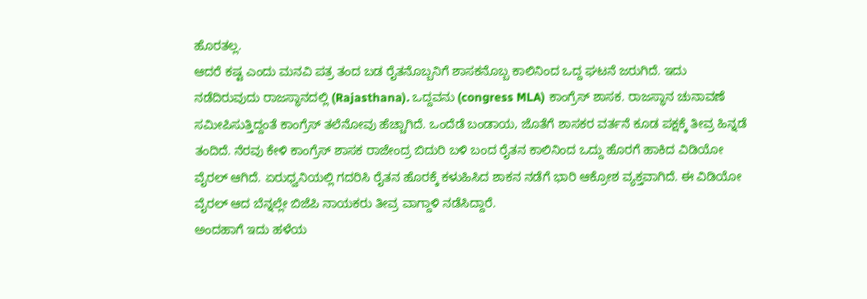ಹೊರತಲ್ಲ.
ಆದರೆ ಕಷ್ಟ ಎಂದು ಮನವಿ ಪತ್ರ ತಂದ ಬಡ ರೈತನೊಬ್ಬನಿಗೆ ಶಾಸಕನೊಬ್ಬ ಕಾಲಿನಿಂದ ಒದ್ದ ಘಟನೆ ಜರುಗಿದೆ. ಇದು ನಡೆದಿರುವುದು ರಾಜಸ್ಥಾನದಲ್ಲಿ (Rajasthana). ಒದ್ದವನು (congress MLA) ಕಾಂಗ್ರೆಸ್ ಶಾಸಕ. ರಾಜಸ್ಥಾನ ಚುನಾವಣೆ ಸಮೀಪಿಸುತ್ತಿದ್ದಂತೆ ಕಾಂಗ್ರೆಸ್ ತಲೆನೋವು ಹೆಚ್ಚಾಗಿದೆ. ಒಂದೆಡೆ ಬಂಡಾಯ, ಜೊತೆಗೆ ಶಾಸಕರ ವರ್ತನೆ ಕೂಡ ಪಕ್ಷಕ್ಕೆ ತೀವ್ರ ಹಿನ್ನಡೆ ತಂದಿದೆ. ನೆರವು ಕೇಳಿ ಕಾಂಗ್ರೆಸ್ ಶಾಸಕ ರಾಜೇಂದ್ರ ಬಿದುರಿ ಬಳಿ ಬಂದ ರೈತನ ಕಾಲಿನಿಂದ ಒದ್ದು ಹೊರಗೆ ಹಾಕಿದ ವಿಡಿಯೋ ವೈರಲ್ ಆಗಿದೆ. ಏರುಧ್ವನಿಯಲ್ಲಿ ಗದರಿಸಿ ರೈತನ ಹೊರಕ್ಕೆ ಕಳುಹಿಸಿದ ಶಾಕನ ನಡೆಗೆ ಭಾರಿ ಆಕ್ರೋಶ ವ್ಯಕ್ತವಾಗಿದೆ. ಈ ವಿಡಿಯೋ ವೈರಲ್ ಆದ ಬೆನ್ನಲ್ಲೇ ಬಿಜೆಪಿ ನಾಯಕರು ತೀವ್ರ ವಾಗ್ದಾಳಿ ನಡೆಸಿದ್ದಾರೆ.
ಅಂದಹಾಗೆ ಇದು ಹಳೆಯ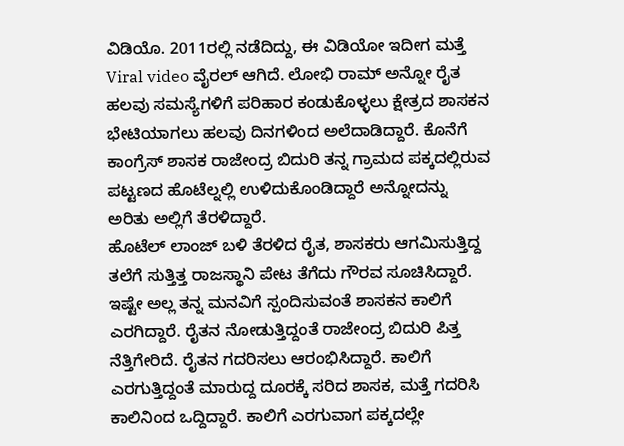ವಿಡಿಯೊ. 2011ರಲ್ಲಿ ನಡೆದಿದ್ದು, ಈ ವಿಡಿಯೋ ಇದೀಗ ಮತ್ತೆ Viral video ವೈರಲ್ ಆಗಿದೆ. ಲೋಭಿ ರಾಮ್ ಅನ್ನೋ ರೈತ ಹಲವು ಸಮಸ್ಯೆಗಳಿಗೆ ಪರಿಹಾರ ಕಂಡುಕೊಳ್ಳಲು ಕ್ಷೇತ್ರದ ಶಾಸಕನ ಭೇಟಿಯಾಗಲು ಹಲವು ದಿನಗಳಿಂದ ಅಲೆದಾಡಿದ್ದಾರೆ. ಕೊನೆಗೆ ಕಾಂಗ್ರೆಸ್ ಶಾಸಕ ರಾಜೇಂದ್ರ ಬಿದುರಿ ತನ್ನ ಗ್ರಾಮದ ಪಕ್ಕದಲ್ಲಿರುವ ಪಟ್ಟಣದ ಹೊಟೆಲ್ನಲ್ಲಿ ಉಳಿದುಕೊಂಡಿದ್ದಾರೆ ಅನ್ನೋದನ್ನು ಅರಿತು ಅಲ್ಲಿಗೆ ತೆರಳಿದ್ದಾರೆ.
ಹೊಟೆಲ್ ಲಾಂಜ್ ಬಳಿ ತೆರಳಿದ ರೈತ, ಶಾಸಕರು ಆಗಮಿಸುತ್ತಿದ್ದ ತಲೆಗೆ ಸುತ್ತಿತ್ತ ರಾಜಸ್ಥಾನಿ ಪೇಟ ತೆಗೆದು ಗೌರವ ಸೂಚಿಸಿದ್ದಾರೆ. ಇಷ್ಟೇ ಅಲ್ಲ ತನ್ನ ಮನವಿಗೆ ಸ್ಪಂದಿಸುವಂತೆ ಶಾಸಕನ ಕಾಲಿಗೆ ಎರಗಿದ್ದಾರೆ. ರೈತನ ನೋಡುತ್ತಿದ್ದಂತೆ ರಾಜೇಂದ್ರ ಬಿದುರಿ ಪಿತ್ತ ನೆತ್ತಿಗೇರಿದೆ. ರೈತನ ಗದರಿಸಲು ಆರಂಭಿಸಿದ್ದಾರೆ. ಕಾಲಿಗೆ ಎರಗುತ್ತಿದ್ದಂತೆ ಮಾರುದ್ದ ದೂರಕ್ಕೆ ಸರಿದ ಶಾಸಕ, ಮತ್ತೆ ಗದರಿಸಿ ಕಾಲಿನಿಂದ ಒದ್ದಿದ್ದಾರೆ. ಕಾಲಿಗೆ ಎರಗುವಾಗ ಪಕ್ಕದಲ್ಲೇ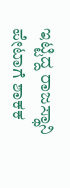ಇಟ್ಟಿದ್ದ ರಾಜಸ್ಥಾನಿ ಪೇಟಾಗೆ ಶಾಕಕ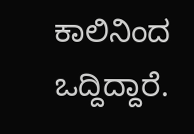ಕಾಲಿನಿಂದ ಒದ್ದಿದ್ದಾರೆ.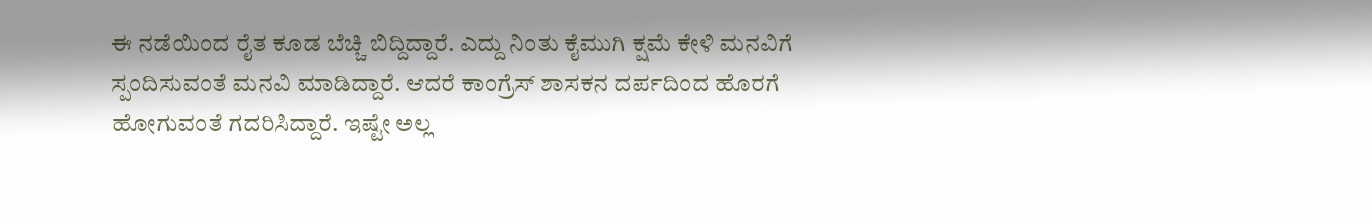ಈ ನಡೆಯಿಂದ ರೈತ ಕೂಡ ಬೆಚ್ಚಿ ಬಿದ್ದಿದ್ದಾರೆ. ಎದ್ದು ನಿಂತು ಕೈಮುಗಿ ಕ್ಷಮೆ ಕೇಳಿ ಮನವಿಗೆ ಸ್ಪಂದಿಸುವಂತೆ ಮನವಿ ಮಾಡಿದ್ದಾರೆ. ಆದರೆ ಕಾಂಗ್ರೆಸ್ ಶಾಸಕನ ದರ್ಪದಿಂದ ಹೊರಗೆ ಹೋಗುವಂತೆ ಗದರಿಸಿದ್ದಾರೆ. ಇಷ್ಟೇ ಅಲ್ಲ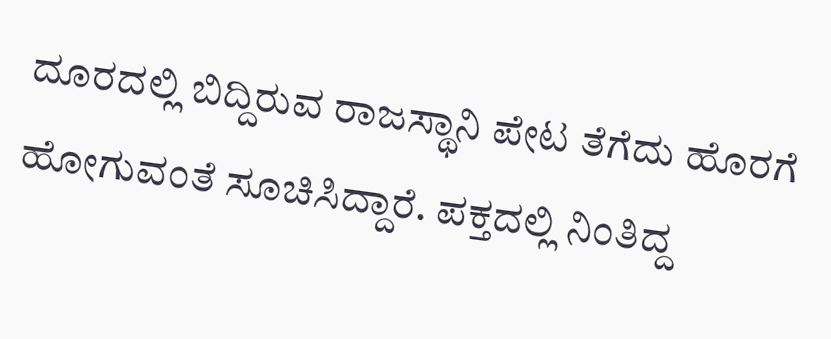ದೂರದಲ್ಲಿ ಬಿದ್ದಿರುವ ರಾಜಸ್ಥಾನಿ ಪೇಟ ತೆಗೆದು ಹೊರಗೆ ಹೋಗುವಂತೆ ಸೂಚಿಸಿದ್ದಾರೆ. ಪಕ್ತದಲ್ಲಿ ನಿಂತಿದ್ದ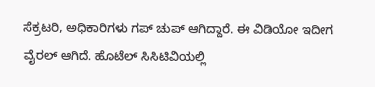ಸೆಕ್ರಟರಿ, ಅಧಿಕಾರಿಗಳು ಗಪ್ ಚುಪ್ ಆಗಿದ್ದಾರೆ. ಈ ವಿಡಿಯೋ ಇದೀಗ ವೈರಲ್ ಆಗಿದೆ. ಹೊಟೆಲ್ ಸಿಸಿಟಿವಿಯಲ್ಲಿ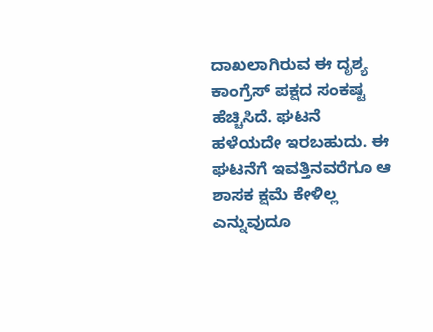ದಾಖಲಾಗಿರುವ ಈ ದೃಶ್ಯ ಕಾಂಗ್ರೆಸ್ ಪಕ್ಷದ ಸಂಕಷ್ಟ ಹೆಚ್ಚಿಸಿದೆ. ಘಟನೆ ಹಳೆಯದೇ ಇರಬಹುದು. ಈ ಘಟನೆಗೆ ಇವತ್ತಿನವರೆಗೂ ಆ ಶಾಸಕ ಕ್ಷಮೆ ಕೇಳಿಲ್ಲ ಎನ್ನುವುದೂ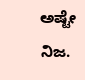ಅಷ್ಟೇ ನಿಜ.